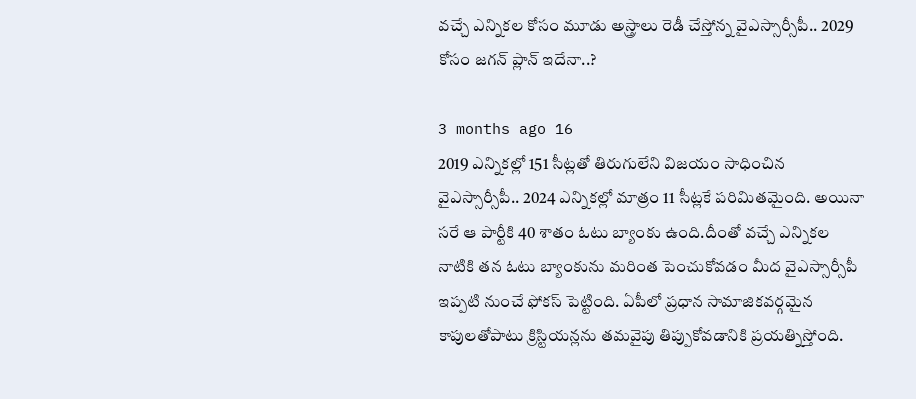వచ్చే ఎన్నికల కోసం మూడు అస్త్రాలు రెడీ చేస్తోన్న వైఎస్సార్సీపీ.. 2029 కోసం జగన్ ప్లాన్ ఇదేనా..?

3 months ago 16
2019 ఎన్నికల్లో 151 సీట్లతో తిరుగులేని విజయం సాధించిన వైఎస్సార్సీపీ.. 2024 ఎన్నికల్లో మాత్రం 11 సీట్లకే పరిమితమైంది. అయినా సరే ఆ పార్టీకి 40 శాతం ఓటు బ్యాంకు ఉంది.దీంతో వచ్చే ఎన్నికల నాటికి తన ఓటు బ్యాంకును మరింత పెంచుకోవడం మీద వైఎస్సార్సీపీ ఇప్పటి నుంచే ఫోకస్ పెట్టింది. ఏపీలో ప్రధాన సామాజికవర్గమైన కాపులతోపాటు క్రిస్టియన్లను తమవైపు తిప్పుకోవడానికి ప్రయత్నిస్తోంది.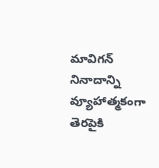మావిగన్ నినాదాన్ని వ్యూహాత్మకంగా తెరపైకి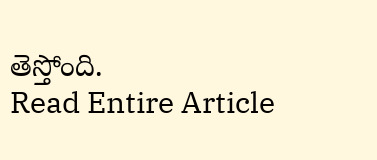తెస్తోంది.
Read Entire Article